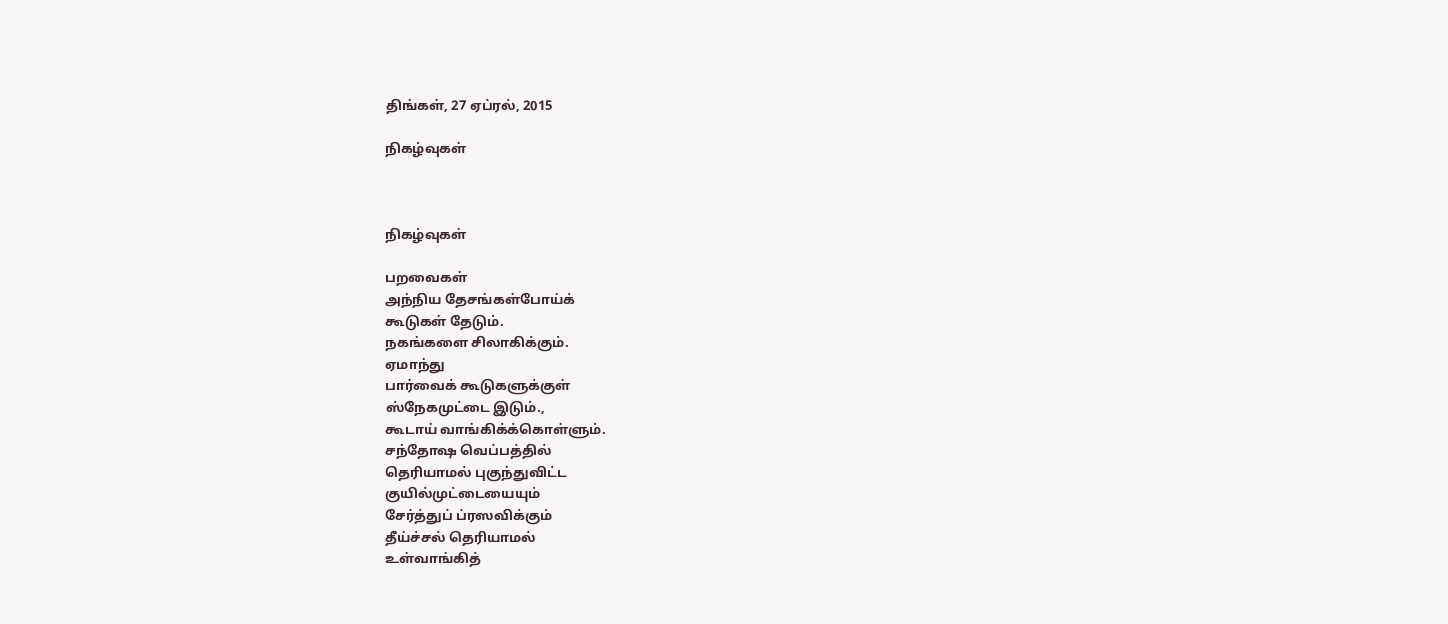திங்கள், 27 ஏப்ரல், 2015

நிகழ்வுகள்



நிகழ்வுகள்

பறவைகள்
அந்நிய தேசங்கள்போய்க்
கூடுகள் தேடும்.
நகங்களை சிலாகிக்கும்.
ஏமாந்து
பார்வைக் கூடுகளுக்குள்
ஸ்நேகமுட்டை இடும்.,
கூடாய் வாங்கிக்க்கொள்ளும்.
சந்தோஷ வெப்பத்தில்
தெரியாமல் புகுந்துவிட்ட
குயில்முட்டையையும்
சேர்த்துப் ப்ரஸவிக்கும்
தீய்ச்சல் தெரியாமல்
உள்வாங்கித்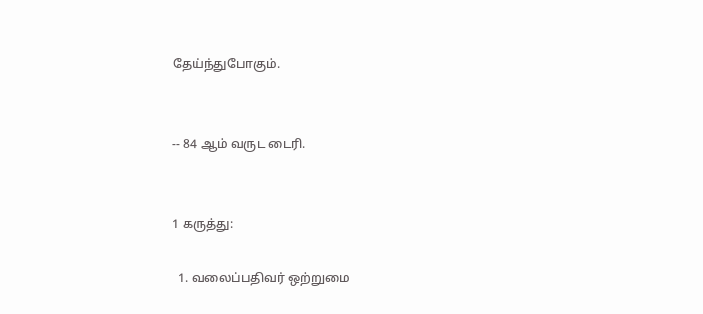தேய்ந்துபோகும்.


-- 84 ஆம் வருட டைரி.


1 கருத்து:

  1. வலைப்பதிவர் ஒற்றுமை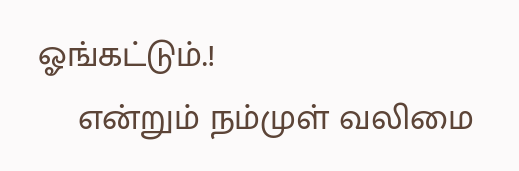ஓங்கட்டும்.!
    என்றும் நம்முள் வலிமை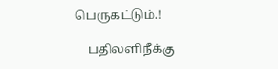பெருகட்டும்.!

    பதிலளிநீக்கு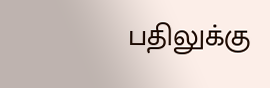பதிலுக்கு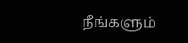நீங்களும்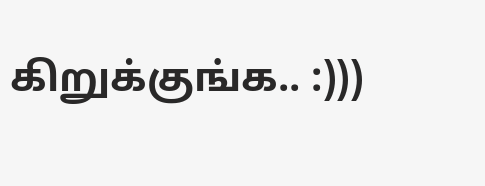கிறுக்குங்க.. :)))